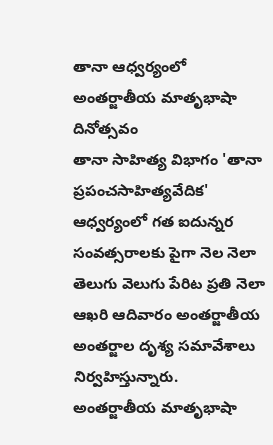తానా ఆధ్వర్యంలో అంతర్జాతీయ మాతృభాషా దినోత్సవం
తానా సాహిత్య విభాగం 'తానా ప్రపంచసాహిత్యవేదిక' ఆధ్వర్యంలో గత ఐదున్నర సంవత్సరాలకు పైగా నెల నెలా తెలుగు వెలుగు పేరిట ప్రతి నెలా ఆఖరి ఆదివారం అంతర్జాతీయ అంతర్జాల దృశ్య సమావేశాలు నిర్వహిస్తున్నారు. అంతర్జాతీయ మాతృభాషా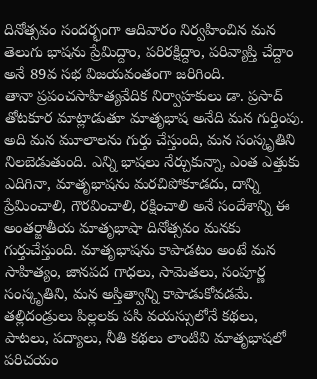దినోత్సవం సందర్భంగా ఆదివారం నిర్వహించిన మన తెలుగు భాషను ప్రేమిద్దాం, పరిరక్షిద్దాం, పరివ్యాప్తి చేద్దాం అనే 89వ సభ విజయవంతంగా జరిగింది.
తానా ప్రపంచసాహిత్యవేదిక నిర్వాహకులు డా. ప్రసాద్ తోటకూర మాట్లాడుతూ మాతృభాష అనేది మన గుర్తింపు. అది మన మూలాలను గుర్తు చేస్తుంది, మన సంస్కృతిని నిలబెడుతుంది. ఎన్ని భాషలు నేర్చుకున్నా, ఎంత ఎత్తుకు ఎదిగినా, మాతృభాషను మరచిపోకూడదు, దాన్ని ప్రేమించాలి, గౌరవించాలి, రక్షించాలి అనే సందేశాన్ని ఈ అంతర్జాతీయ మాతృభాషా దినోత్సవం మనకు గుర్తుచేస్తుంది. మాతృభాషను కాపాడటం అంటే మన సాహిత్యం, జానపద గాధలు, సామెతలు, సంపూర్ణ సంస్కృతిని, మన అస్తిత్వాన్ని కాపాడుకోవడమే. తల్లిదండ్రులు పిల్లలకు పసి వయస్సులోనే కథలు, పాటలు, పద్యాలు, నీతి కథలు లాంటివి మాతృభాషలో పరిచయం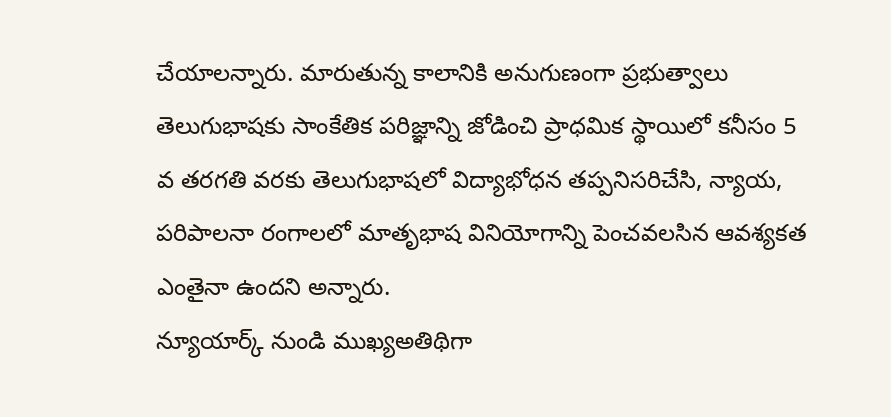చేయాలన్నారు. మారుతున్న కాలానికి అనుగుణంగా ప్రభుత్వాలు తెలుగుభాషకు సాంకేతిక పరిజ్ఞాన్ని జోడించి ప్రాధమిక స్థాయిలో కనీసం 5 వ తరగతి వరకు తెలుగుభాషలో విద్యాభోధన తప్పనిసరిచేసి, న్యాయ, పరిపాలనా రంగాలలో మాతృభాష వినియోగాన్ని పెంచవలసిన ఆవశ్యకత ఎంతైనా ఉందని అన్నారు.
న్యూయార్క్ నుండి ముఖ్యఅతిథిగా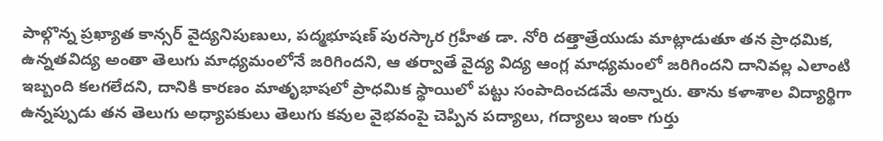పాల్గొన్న ప్రఖ్యాత కాన్సర్ వైద్యనిపుణులు, పద్మభూషణ్ పురస్కార గ్రహీత డా. నోరి దత్తాత్రేయుడు మాట్లాడుతూ తన ప్రాధమిక, ఉన్నతవిద్య అంతా తెలుగు మాధ్యమంలోనే జరిగిందని, ఆ తర్వాతే వైద్య విద్య ఆంగ్ల మాధ్యమంలో జరిగిందని దానివల్ల ఎలాంటి ఇబ్బంది కలగలేదని, దానికి కారణం మాతృభాషలో ప్రాధమిక స్థాయిలో పట్టు సంపాదించడమే అన్నారు. తాను కళాశాల విద్యార్థిగా ఉన్నప్పుడు తన తెలుగు అధ్యాపకులు తెలుగు కవుల వైభవంపై చెప్పిన పద్యాలు, గద్యాలు ఇంకా గుర్తు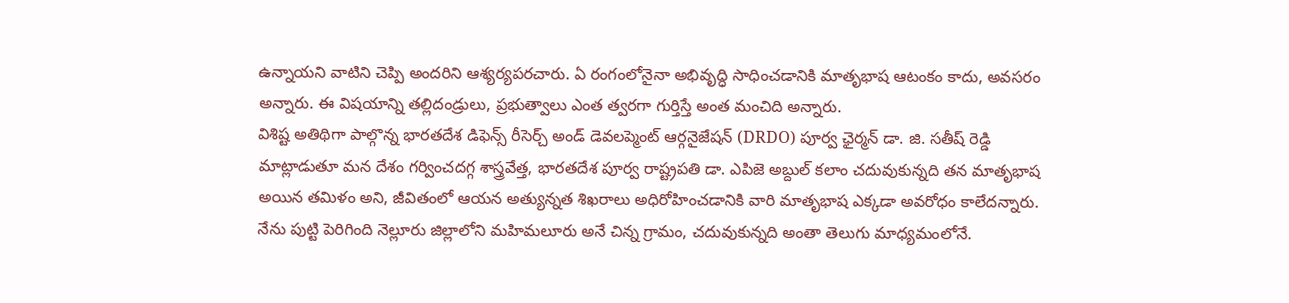ఉన్నాయని వాటిని చెప్పి అందరిని ఆశ్యర్యపరచారు. ఏ రంగంలోనైనా అభివృద్ధి సాధించడానికి మాతృభాష ఆటంకం కాదు, అవసరం అన్నారు. ఈ విషయాన్ని తల్లిదండ్రులు, ప్రభుత్వాలు ఎంత త్వరగా గుర్తిస్తే అంత మంచిది అన్నారు.
విశిష్ట అతిథిగా పాల్గొన్న భారతదేశ డిఫెన్స్ రీసెర్చ్ అండ్ డెవలప్మెంట్ ఆర్గనైజేషన్ (DRDO) పూర్వ ఛైర్మన్ డా. జి. సతీష్ రెడ్డి మాట్లాడుతూ మన దేశం గర్వించదగ్గ శాస్త్రవేత్త, భారతదేశ పూర్వ రాష్ట్రపతి డా. ఎపిజె అబ్దుల్ కలాం చదువుకున్నది తన మాతృభాష అయిన తమిళం అని, జీవితంలో ఆయన అత్యున్నత శిఖరాలు అధిరోహించడానికి వారి మాతృభాష ఎక్కడా అవరోధం కాలేదన్నారు. నేను పుట్టి పెరిగింది నెల్లూరు జిల్లాలోని మహిమలూరు అనే చిన్న గ్రామం, చదువుకున్నది అంతా తెలుగు మాధ్యమంలోనే.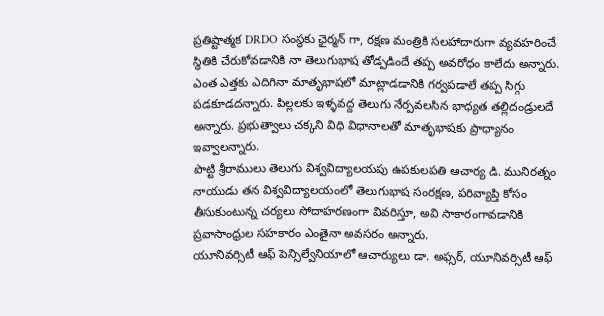ప్రతిష్టాత్మక DRDO సంస్థకు ఛైర్మన్ గా, రక్షణ మంత్రికి సలహాదారుగా వ్యవహరించే స్థితికి చేరుకోవడానికి నా తెలుగుభాష తోడ్పడిందే తప్ప అవరోధం కాలేదు అన్నారు. ఎంత ఎత్తకు ఎదిగినా మాతృభాషలో మాట్లాడడానికి గర్వపడాలే తప్ప సిగ్గు పడకూడదన్నారు. పిల్లలకు ఇళ్ళవద్ద తెలుగు నేర్పవలసిన భాధ్యత తల్లిదండ్రులదే అన్నారు. ప్రభుత్వాలు చక్కని విధి విధానాలతో మాతృభాషకు ప్రాధ్యానం ఇవ్వాలన్నారు.
పొట్టి శ్రీరాములు తెలుగు విశ్వవిద్యాలయపు ఉపకులపతి ఆచార్య డి. మునిరత్నం నాయుడు తన విశ్వవిద్యాలయంలో తెలుగుభాష సంరక్షణ, పరివ్యాప్తి కోసం తీసుకుంటున్న చర్యలు సోదాహరణంగా వివరిస్తూ, అవి సాకారంగావడానికి ప్రవాసాంధ్రుల సహకారం ఎంతైనా అవసరం అన్నారు.
యూనివర్సిటీ ఆఫ్ పెన్సిల్వేనియాలో ఆచార్యులు డా. అఫ్సర్, యూనివర్సిటీ ఆఫ్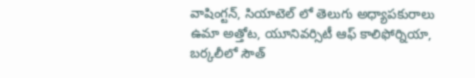వాషింగ్టన్, సియాటెల్ లో తెలుగు అధ్యాపకురాలు ఉమా అత్తోట, యూనివర్సిటీ ఆఫ్ కాలిఫోర్నియా, బర్కలీలో సౌత్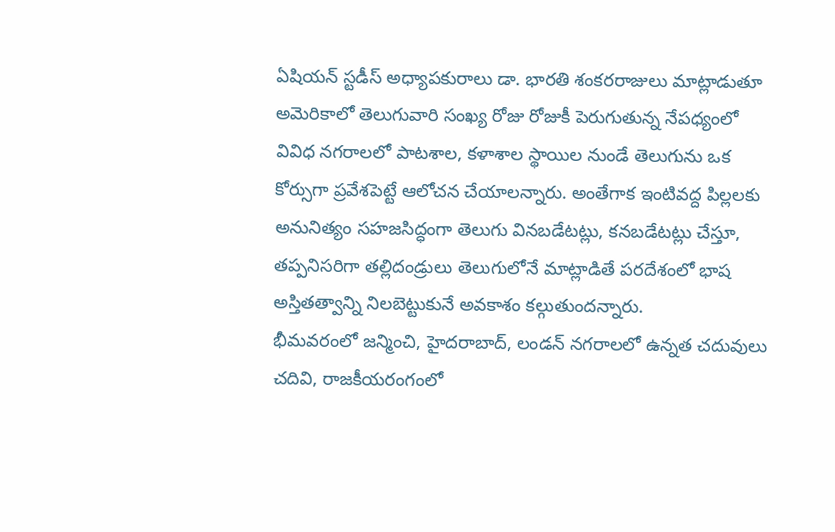ఏషియన్ స్టడీస్ అధ్యాపకురాలు డా. భారతి శంకరరాజులు మాట్లాడుతూ అమెరికాలో తెలుగువారి సంఖ్య రోజు రోజుకీ పెరుగుతున్న నేపధ్యంలో వివిధ నగరాలలో పాటశాల, కళాశాల స్థాయిల నుండే తెలుగును ఒక కోర్సుగా ప్రవేశపెట్టే ఆలోచన చేయాలన్నారు. అంతేగాక ఇంటివద్ద పిల్లలకు అనునిత్యం సహజసిద్ధంగా తెలుగు వినబడేటట్లు, కనబడేటట్లు చేస్తూ, తప్పనిసరిగా తల్లిదండ్రులు తెలుగులోనే మాట్లాడితే పరదేశంలో భాష అస్తితత్వాన్ని నిలబెట్టుకునే అవకాశం కల్గుతుందన్నారు.
భీమవరంలో జన్మించి, హైదరాబాద్, లండన్ నగరాలలో ఉన్నత చదువులు చదివి, రాజకీయరంగంలో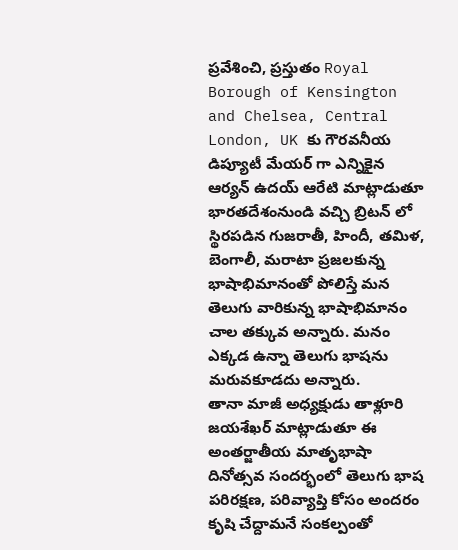ప్రవేశించి, ప్రస్తుతం Royal Borough of Kensington and Chelsea, Central London, UK కు గౌరవనీయ డిప్యూటీ మేయర్ గా ఎన్నికైన ఆర్యన్ ఉదయ్ ఆరేటి మాట్లాడుతూ భారతదేశంనుండి వచ్చి బ్రిటన్ లో స్థిరపడిన గుజరాతీ, హిందీ, తమిళ, బెంగాలీ, మరాటా ప్రజలకున్న భాషాభిమానంతో పోలిస్తే మన తెలుగు వారికున్న భాషాభిమానం చాల తక్కువ అన్నారు. మనం ఎక్కడ ఉన్నా తెలుగు భాషను మరువకూడదు అన్నారు.
తానా మాజీ అధ్యక్షుడు తాళ్లూరి జయశేఖర్ మాట్లాడుతూ ఈ అంతర్జాతీయ మాతృభాషా దినోత్సవ సందర్భంలో తెలుగు భాష పరిరక్షణ, పరివ్యాప్తి కోసం అందరం కృషి చేద్దామనే సంకల్పంతో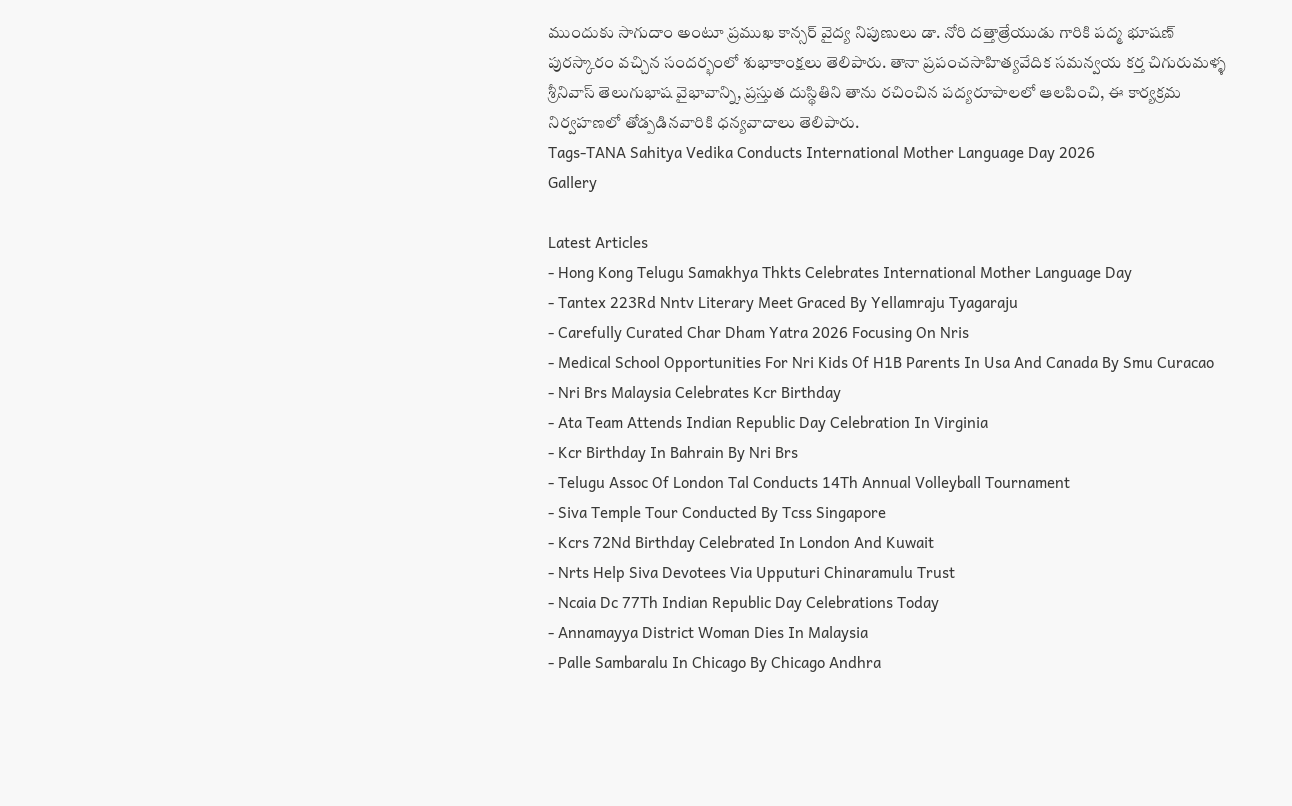ముందుకు సాగుదాం అంటూ ప్రముఖ కాన్సర్ వైద్య నిపుణులు డా. నోరి దత్తాత్రేయుడు గారికి పద్మ భూషణ్ పురస్కారం వచ్చిన సందర్భంలో శుభాకాంక్షలు తెలిపారు. తానా ప్రపంచసాహిత్యవేదిక సమన్వయ కర్త చిగురుమళ్ళ శ్రీనివాస్ తెలుగుభాష వైభావాన్ని, ప్రస్తుత దుస్థితిని తాను రచించిన పద్యరూపాలలో ఆలపించి, ఈ కార్యక్రమ నిర్వహణలో తోడ్పడినవారికి ధన్యవాదాలు తెలిపారు.
Tags-TANA Sahitya Vedika Conducts International Mother Language Day 2026
Gallery

Latest Articles
- Hong Kong Telugu Samakhya Thkts Celebrates International Mother Language Day
- Tantex 223Rd Nntv Literary Meet Graced By Yellamraju Tyagaraju
- Carefully Curated Char Dham Yatra 2026 Focusing On Nris
- Medical School Opportunities For Nri Kids Of H1B Parents In Usa And Canada By Smu Curacao
- Nri Brs Malaysia Celebrates Kcr Birthday
- Ata Team Attends Indian Republic Day Celebration In Virginia
- Kcr Birthday In Bahrain By Nri Brs
- Telugu Assoc Of London Tal Conducts 14Th Annual Volleyball Tournament
- Siva Temple Tour Conducted By Tcss Singapore
- Kcrs 72Nd Birthday Celebrated In London And Kuwait
- Nrts Help Siva Devotees Via Upputuri Chinaramulu Trust
- Ncaia Dc 77Th Indian Republic Day Celebrations Today
- Annamayya District Woman Dies In Malaysia
- Palle Sambaralu In Chicago By Chicago Andhra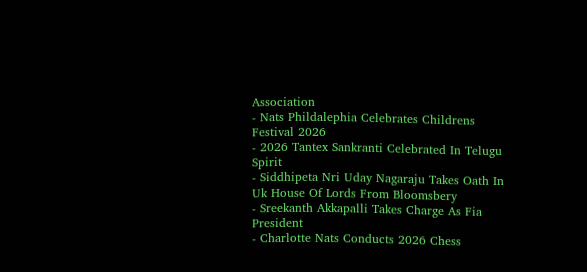Association
- Nats Phildalephia Celebrates Childrens Festival 2026
- 2026 Tantex Sankranti Celebrated In Telugu Spirit
- Siddhipeta Nri Uday Nagaraju Takes Oath In Uk House Of Lords From Bloomsbery
- Sreekanth Akkapalli Takes Charge As Fia President
- Charlotte Nats Conducts 2026 Chess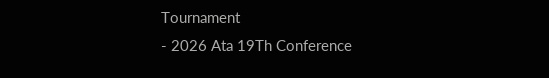Tournament
- 2026 Ata 19Th Conference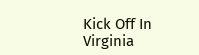Kick Off In Virginia